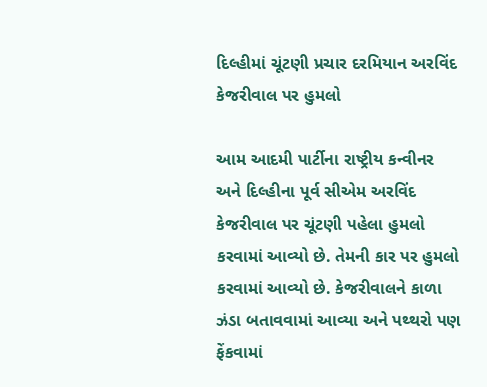દિલ્હીમાં ચૂંટણી પ્રચાર દરમિયાન અરવિંદ કેજરીવાલ પર હુમલો

આમ આદમી પાર્ટીના રાષ્ટ્રીય કન્વીનર અને દિલ્હીના પૂર્વ સીએમ અરવિંદ કેજરીવાલ પર ચૂંટણી પહેલા હુમલો કરવામાં આવ્યો છે. તેમની કાર પર હુમલો કરવામાં આવ્યો છે. કેજરીવાલને કાળા ઝંડા બતાવવામાં આવ્યા અને પથ્થરો પણ ફેંકવામાં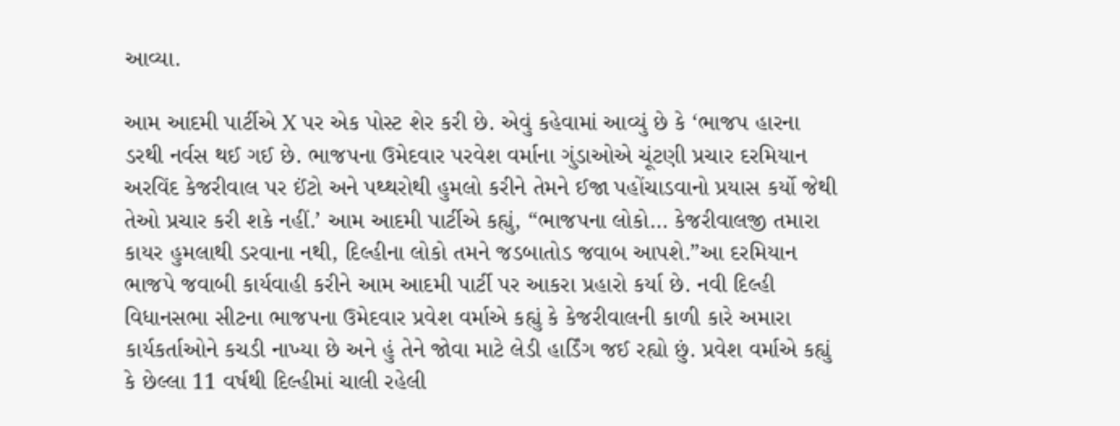આવ્યા.

આમ આદમી પાર્ટીએ X પર એક પોસ્ટ શેર કરી છે. એવું કહેવામાં આવ્યું છે કે ‘ભાજપ હારના ડરથી નર્વસ થઈ ગઈ છે. ભાજપના ઉમેદવાર પરવેશ વર્માના ગુંડાઓએ ચૂંટણી પ્રચાર દરમિયાન અરવિંદ કેજરીવાલ પર ઈંટો અને પથ્થરોથી હુમલો કરીને તેમને ઈજા પહોંચાડવાનો પ્રયાસ કર્યો જેથી તેઓ પ્રચાર કરી શકે નહીં.’ આમ આદમી પાર્ટીએ કહ્યું, “ભાજપના લોકો… કેજરીવાલજી તમારા કાયર હુમલાથી ડરવાના નથી, દિલ્હીના લોકો તમને જડબાતોડ જવાબ આપશે.”આ દરમિયાન ભાજપે જવાબી કાર્યવાહી કરીને આમ આદમી પાર્ટી પર આકરા પ્રહારો કર્યા છે. નવી દિલ્હી વિધાનસભા સીટના ભાજપના ઉમેદવાર પ્રવેશ વર્માએ કહ્યું કે કેજરીવાલની કાળી કારે અમારા કાર્યકર્તાઓને કચડી નાખ્યા છે અને હું તેને જોવા માટે લેડી હાર્ડિંગ જઈ રહ્યો છું. પ્રવેશ વર્માએ કહ્યું કે છેલ્લા 11 વર્ષથી દિલ્હીમાં ચાલી રહેલી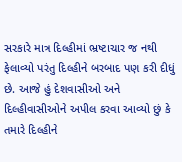સરકારે માત્ર દિલ્હીમાં ભ્રષ્ટાચાર જ નથી ફેલાવ્યો પરંતુ દિલ્હીને બરબાદ પણ કરી દીધું છે. આજે હું દેશવાસીઓ અને દિલ્હીવાસીઓને અપીલ કરવા આવ્યો છું કે તમારે દિલ્હીને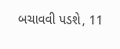બચાવવી પડશે, 11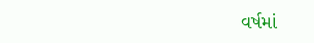વર્ષમાં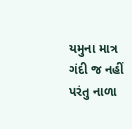યમુના માત્ર ગંદી જ નહીં પરંતુ નાળા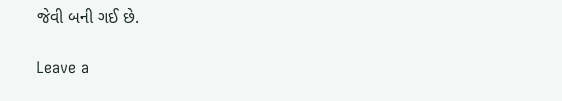જેવી બની ગઈ છે.

Leave a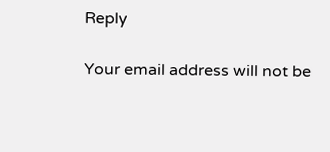Reply

Your email address will not be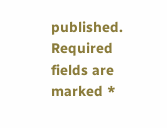published. Required fields are marked *